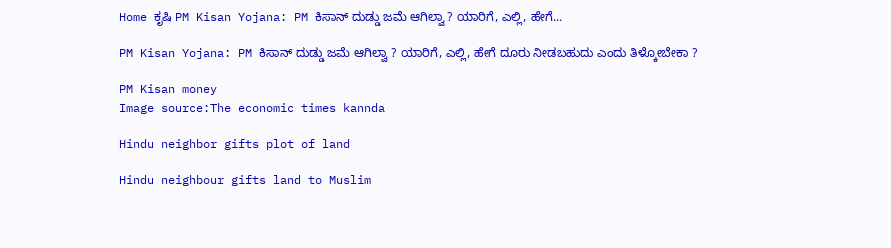Home ಕೃಷಿ PM Kisan Yojana: PM ಕಿಸಾನ್ ದುಡ್ಡು ಜಮೆ ಆಗಿಲ್ವಾ ? ಯಾರಿಗೆ, ಎಲ್ಲಿ, ಹೇಗೆ...

PM Kisan Yojana: PM ಕಿಸಾನ್ ದುಡ್ಡು ಜಮೆ ಆಗಿಲ್ವಾ ? ಯಾರಿಗೆ, ಎಲ್ಲಿ, ಹೇಗೆ ದೂರು ನೀಡಬಹುದು ಎಂದು ತಿಳ್ಕೋಬೇಕಾ ?

PM Kisan money
Image source:The economic times kannda

Hindu neighbor gifts plot of land

Hindu neighbour gifts land to Muslim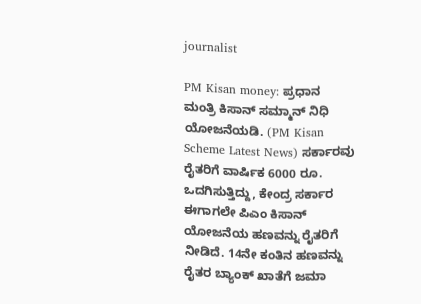journalist

PM Kisan money: ಪ್ರಧಾನ ಮಂತ್ರಿ ಕಿಸಾನ್ ಸಮ್ಮಾನ್ ನಿಧಿ ಯೋಜನೆಯಡಿ. (PM Kisan Scheme Latest News) ಸರ್ಕಾರವು ರೈತರಿಗೆ ವಾರ್ಷಿಕ 6000 ರೂ. ಒದಗಿಸುತ್ತಿದ್ದು, ಕೇಂದ್ರ ಸರ್ಕಾರ ಈಗಾಗಲೇ ಪಿಎಂ ಕಿಸಾನ್ ಯೋಜನೆಯ ಹಣವನ್ನು ರೈತರಿಗೆ ನೀಡಿದೆ. 14ನೇ ಕಂತಿನ ಹಣವನ್ನು ರೈತರ ಬ್ಯಾಂಕ್ ಖಾತೆಗೆ ಜಮಾ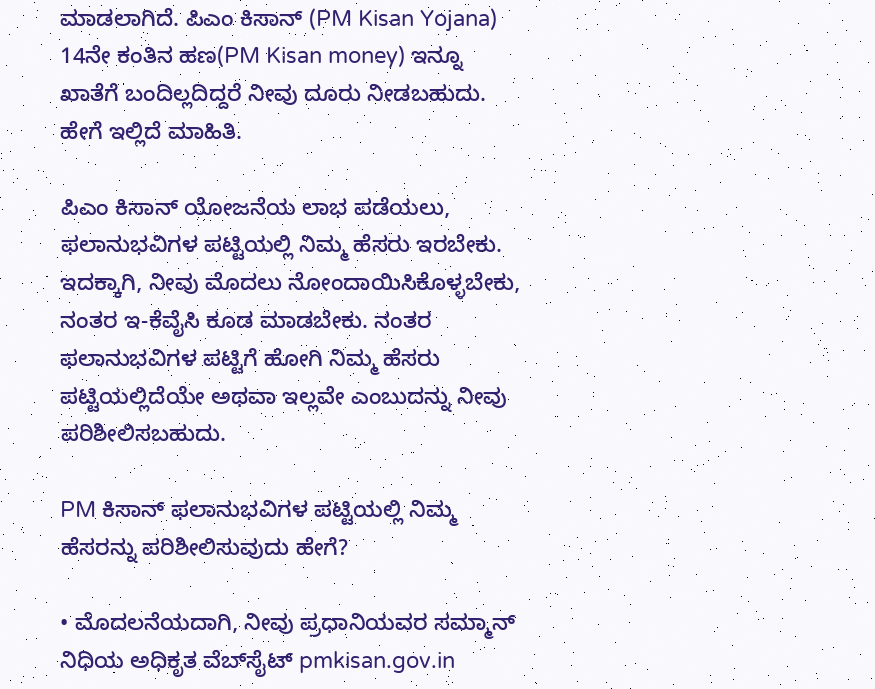ಮಾಡಲಾಗಿದೆ. ಪಿಎಂ ಕಿಸಾನ್‌ (PM Kisan Yojana) 14ನೇ ಕಂತಿನ ಹಣ(PM Kisan money) ಇನ್ನೂ ಖಾತೆಗೆ ಬಂದಿಲ್ಲದಿದ್ದರೆ ನೀವು ದೂರು ನೀಡಬಹುದು. ಹೇಗೆ ಇಲ್ಲಿದೆ ಮಾಹಿತಿ.

ಪಿಎಂ ಕಿಸಾನ್ ಯೋಜನೆಯ ಲಾಭ ಪಡೆಯಲು, ಫಲಾನುಭವಿಗಳ ಪಟ್ಟಿಯಲ್ಲಿ ನಿಮ್ಮ ಹೆಸರು ಇರಬೇಕು. ಇದಕ್ಕಾಗಿ, ನೀವು ಮೊದಲು ನೋಂದಾಯಿಸಿಕೊಳ್ಳಬೇಕು, ನಂತರ ಇ-ಕೆವೈಸಿ ಕೂಡ ಮಾಡಬೇಕು. ನಂತರ ಫಲಾನುಭವಿಗಳ ಪಟ್ಟಿಗೆ ಹೋಗಿ ನಿಮ್ಮ ಹೆಸರು ಪಟ್ಟಿಯಲ್ಲಿದೆಯೇ ಅಥವಾ ಇಲ್ಲವೇ ಎಂಬುದನ್ನು ನೀವು ಪರಿಶೀಲಿಸಬಹುದು.

PM ಕಿಸಾನ್ ಫಲಾನುಭವಿಗಳ ಪಟ್ಟಿಯಲ್ಲಿ ನಿಮ್ಮ ಹೆಸರನ್ನು ಪರಿಶೀಲಿಸುವುದು ಹೇಗೆ?

• ಮೊದಲನೆಯದಾಗಿ, ನೀವು ಪ್ರಧಾನಿಯವರ ಸಮ್ಮಾನ್ ನಿಧಿಯ ಅಧಿಕೃತ ವೆಬ್‌ಸೈಟ್ pmkisan.gov.in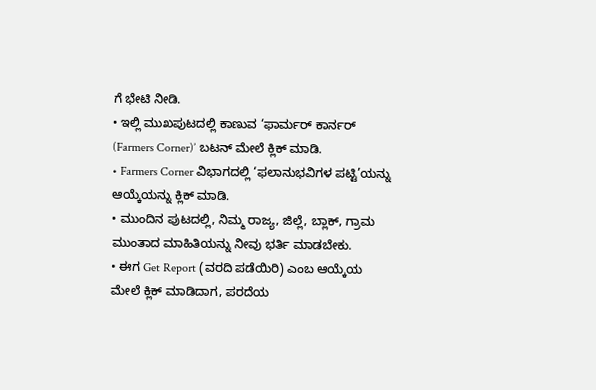ಗೆ ಭೇಟಿ ನೀಡಿ.
• ಇಲ್ಲಿ ಮುಖಪುಟದಲ್ಲಿ ಕಾಣುವ ‘ಫಾರ್ಮರ್ ಕಾರ್ನರ್ (Farmers Corner)’ ಬಟನ್‌ ಮೇಲೆ ಕ್ಲಿಕ್ ಮಾಡಿ.
• Farmers Corner ವಿಭಾಗದಲ್ಲಿ ‘ಫಲಾನುಭವಿಗಳ ಪಟ್ಟಿ’ಯನ್ನು ಆಯ್ಕೆಯನ್ನು ಕ್ಲಿಕ್ ಮಾಡಿ.
• ಮುಂದಿನ ಪುಟದಲ್ಲಿ, ನಿಮ್ಮ ರಾಜ್ಯ, ಜಿಲ್ಲೆ, ಬ್ಲಾಕ್, ಗ್ರಾಮ ಮುಂತಾದ ಮಾಹಿತಿಯನ್ನು ನೀವು ಭರ್ತಿ ಮಾಡಬೇಕು.
• ಈಗ Get Report (ವರದಿ ಪಡೆಯಿರಿ) ಎಂಬ ಆಯ್ಕೆಯ ಮೇಲೆ ಕ್ಲಿಕ್ ಮಾಡಿದಾಗ, ಪರದೆಯ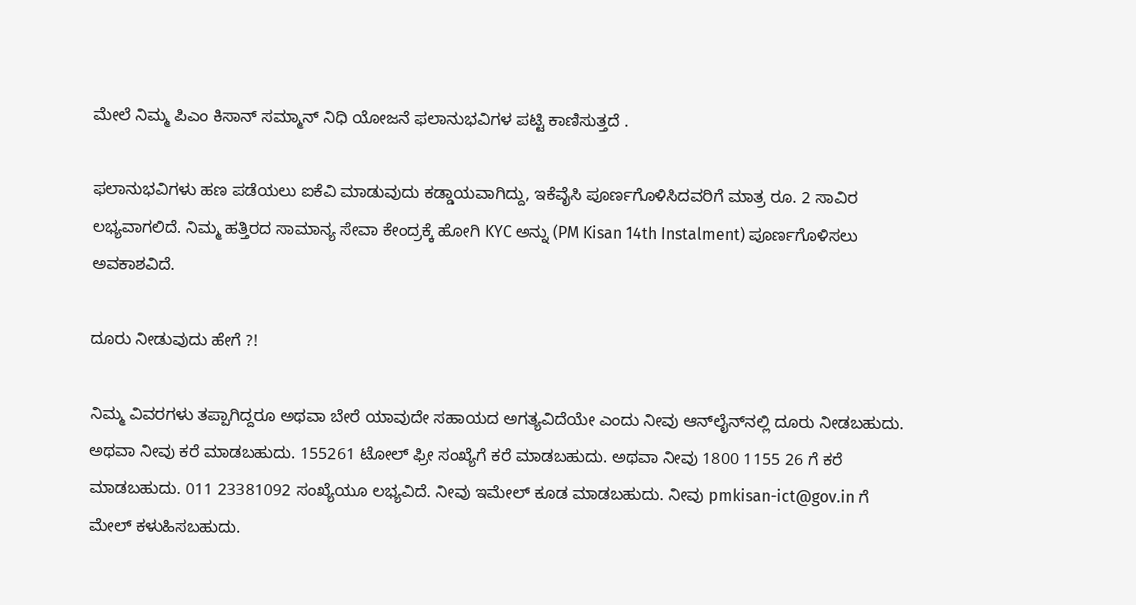ಮೇಲೆ ನಿಮ್ಮ ಪಿಎಂ ಕಿಸಾನ್ ಸಮ್ಮಾನ್ ನಿಧಿ ಯೋಜನೆ ಫಲಾನುಭವಿಗಳ ಪಟ್ಟಿ ಕಾಣಿಸುತ್ತದೆ .

ಫಲಾನುಭವಿಗಳು ಹಣ ಪಡೆಯಲು ಐಕೆವಿ ಮಾಡುವುದು ಕಡ್ಡಾಯವಾಗಿದ್ದು, ಇಕೆವೈಸಿ ಪೂರ್ಣಗೊಳಿಸಿದವರಿಗೆ ಮಾತ್ರ ರೂ. 2 ಸಾವಿರ ಲಭ್ಯವಾಗಲಿದೆ. ನಿಮ್ಮ ಹತ್ತಿರದ ಸಾಮಾನ್ಯ ಸೇವಾ ಕೇಂದ್ರಕ್ಕೆ ಹೋಗಿ KYC ಅನ್ನು (PM Kisan 14th Instalment) ಪೂರ್ಣಗೊಳಿಸಲು ಅವಕಾಶವಿದೆ.

ದೂರು ನೀಡುವುದು ಹೇಗೆ ?!

ನಿಮ್ಮ ವಿವರಗಳು ತಪ್ಪಾಗಿದ್ದರೂ ಅಥವಾ ಬೇರೆ ಯಾವುದೇ ಸಹಾಯದ ಅಗತ್ಯವಿದೆಯೇ ಎಂದು ನೀವು ಆನ್‌ಲೈನ್‌ನಲ್ಲಿ ದೂರು ನೀಡಬಹುದು. ಅಥವಾ ನೀವು ಕರೆ ಮಾಡಬಹುದು. 155261 ಟೋಲ್ ಫ್ರೀ ಸಂಖ್ಯೆಗೆ ಕರೆ ಮಾಡಬಹುದು. ಅಥವಾ ನೀವು 1800 1155 26 ಗೆ ಕರೆ ಮಾಡಬಹುದು. 011 23381092 ಸಂಖ್ಯೆಯೂ ಲಭ್ಯವಿದೆ. ನೀವು ಇಮೇಲ್ ಕೂಡ ಮಾಡಬಹುದು. ನೀವು pmkisan-ict@gov.in ಗೆ ಮೇಲ್ ಕಳುಹಿಸಬಹುದು.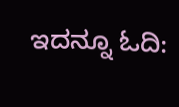ಇದನ್ನೂ ಓದಿ: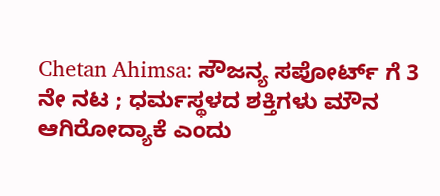Chetan Ahimsa: ಸೌಜನ್ಯ ಸಪೋರ್ಟ್ ಗೆ 3 ನೇ ನಟ ; ಧರ್ಮಸ್ಥಳದ ಶಕ್ತಿಗಳು ಮೌನ ಆಗಿರೋದ್ಯಾಕೆ ಎಂದು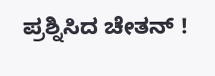ಪ್ರಶ್ನಿಸಿದ ಚೇತನ್ !